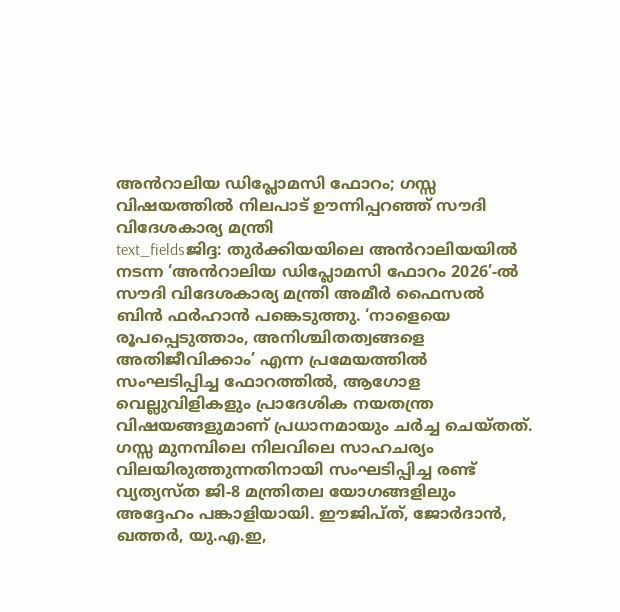അൻറാലിയ ഡിപ്ലോമസി ഫോറം; ഗസ്സ വിഷയത്തിൽ നിലപാട് ഊന്നിപ്പറഞ്ഞ് സൗദി വിദേശകാര്യ മന്ത്രി
text_fieldsജിദ്ദ: തുർക്കിയയിലെ അൻറാലിയയിൽ നടന്ന ‘അൻറാലിയ ഡിപ്ലോമസി ഫോറം 2026’-ൽ സൗദി വിദേശകാര്യ മന്ത്രി അമീർ ഫൈസൽ ബിൻ ഫർഹാൻ പങ്കെടുത്തു. ‘നാളെയെ രൂപപ്പെടുത്താം, അനിശ്ചിതത്വങ്ങളെ അതിജീവിക്കാം’ എന്ന പ്രമേയത്തിൽ സംഘടിപ്പിച്ച ഫോറത്തിൽ, ആഗോള വെല്ലുവിളികളും പ്രാദേശിക നയതന്ത്ര വിഷയങ്ങളുമാണ് പ്രധാനമായും ചർച്ച ചെയ്തത്.
ഗസ്സ മുനമ്പിലെ നിലവിലെ സാഹചര്യം വിലയിരുത്തുന്നതിനായി സംഘടിപ്പിച്ച രണ്ട് വ്യത്യസ്ത ജി-8 മന്ത്രിതല യോഗങ്ങളിലും അദ്ദേഹം പങ്കാളിയായി. ഈജിപ്ത്, ജോർദാൻ, ഖത്തർ, യു.എ.ഇ,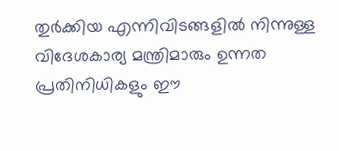തുർക്കിയ എന്നിവിടങ്ങളിൽ നിന്നുള്ള വിദേശകാര്യ മന്ത്രിമാരും ഉന്നത പ്രതിനിധികളും ഈ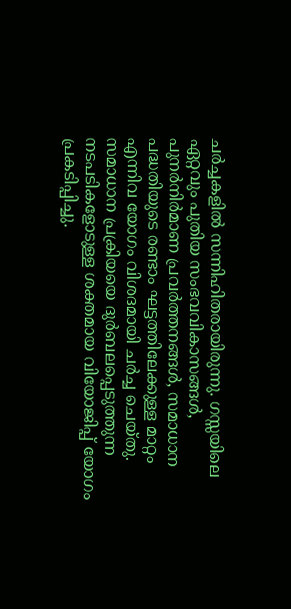ചർച്ചകളിൽ സന്നിഹിതരായിരുന്നു. ഗസ്സയിലെ ഏറ്റവും പുതിയ സംഭവവികാസങ്ങൾ, പുനർനിർമാണ പ്രവർത്തനങ്ങൾ, സമാധാന പദ്ധതിയുടെ രണ്ടാം ഘട്ടത്തിലേക്കുള്ള മാറ്റം എന്നിവ യോഗം വിശദമായി ചർച്ച ചെയ്തു. സമാധാന പ്രക്രിയയെ ദുർബലപ്പെടുത്തുന്ന നടപടികളോടുള്ള ശക്തമായ വിയോജിപ്പ് യോഗം പ്രകടിപ്പിച്ചു.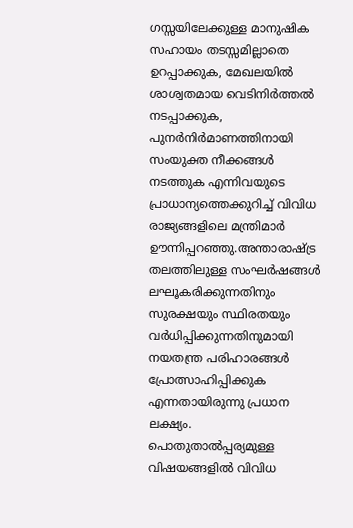ഗസ്സയിലേക്കുള്ള മാനുഷിക സഹായം തടസ്സമില്ലാതെ ഉറപ്പാക്കുക, മേഖലയിൽ ശാശ്വതമായ വെടിനിർത്തൽ നടപ്പാക്കുക, പുനർനിർമാണത്തിനായി സംയുക്ത നീക്കങ്ങൾ നടത്തുക എന്നിവയുടെ പ്രാധാന്യത്തെക്കുറിച്ച് വിവിധ രാജ്യങ്ങളിലെ മന്ത്രിമാർ ഊന്നിപ്പറഞ്ഞു.അന്താരാഷ്ട്ര തലത്തിലുള്ള സംഘർഷങ്ങൾ ലഘൂകരിക്കുന്നതിനും സുരക്ഷയും സ്ഥിരതയും വർധിപ്പിക്കുന്നതിനുമായി നയതന്ത്ര പരിഹാരങ്ങൾ പ്രോത്സാഹിപ്പിക്കുക എന്നതായിരുന്നു പ്രധാന ലക്ഷ്യം.
പൊതുതാൽപ്പര്യമുള്ള വിഷയങ്ങളിൽ വിവിധ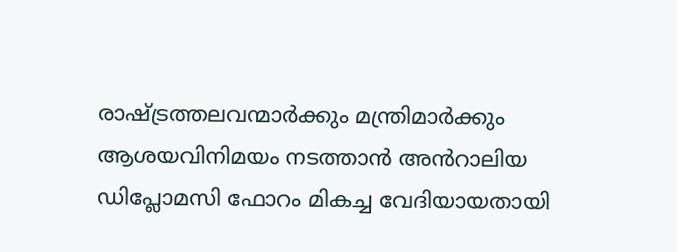രാഷ്ട്രത്തലവന്മാർക്കും മന്ത്രിമാർക്കും ആശയവിനിമയം നടത്താൻ അൻറാലിയ ഡിപ്ലോമസി ഫോറം മികച്ച വേദിയായതായി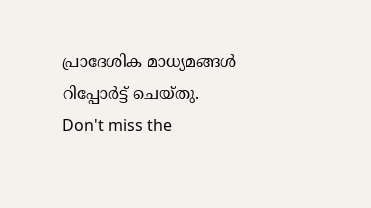പ്രാദേശിക മാധ്യമങ്ങൾ റിപ്പോർട്ട് ചെയ്തു.
Don't miss the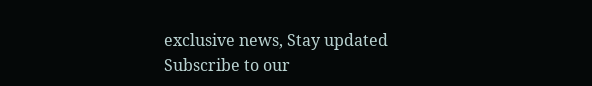exclusive news, Stay updated
Subscribe to our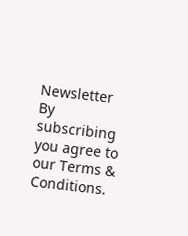Newsletter
By subscribing you agree to our Terms & Conditions.